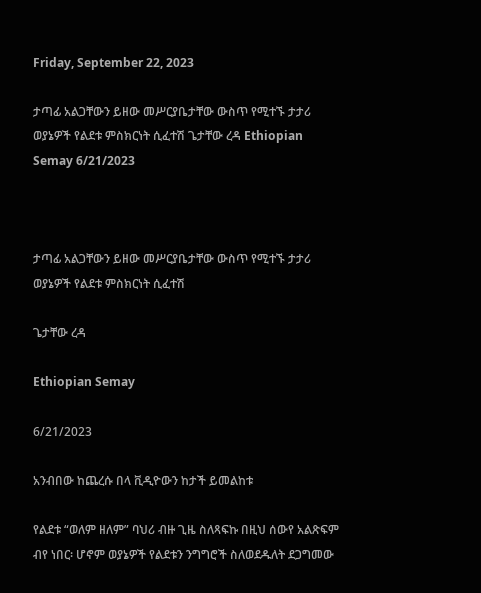Friday, September 22, 2023

ታጣፊ አልጋቸውን ይዘው መሥርያቤታቸው ውስጥ የሚተኙ ታታሪ ወያኔዎች የልደቱ ምስክርነት ሲፈተሽ ጌታቸው ረዳ Ethiopian Semay 6/21/2023



ታጣፊ አልጋቸውን ይዘው መሥርያቤታቸው ውስጥ የሚተኙ ታታሪ ወያኔዎች የልደቱ ምስክርነት ሲፈተሽ

ጌታቸው ረዳ

Ethiopian Semay

6/21/2023

አንብበው ከጨረሱ በላ ቪዲዮውን ከታች ይመልከቱ

የልደቱ “ወለም ዘለም” ባህሪ ብዙ ጊዜ ስለጻፍኩ በዚህ ሰውየ አልጽፍም ብየ ነበር፡ ሆኖም ወያኔዎች የልደቱን ንግግሮች ስለወደዱለት ደጋግመው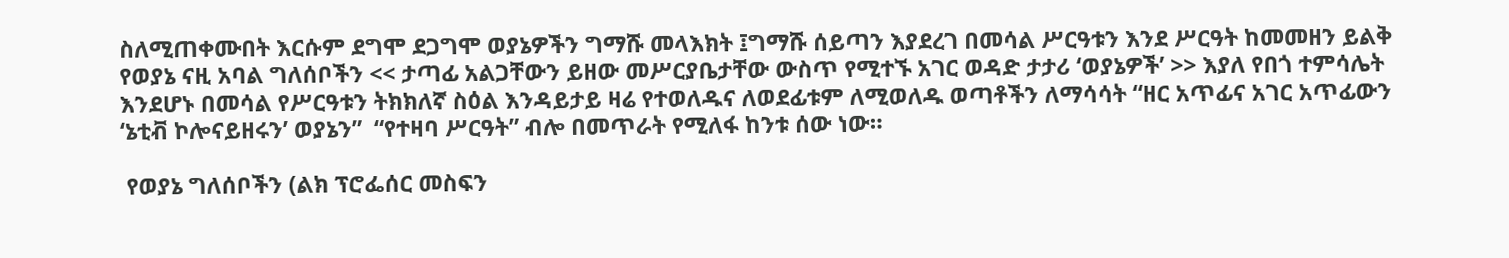ስለሚጠቀሙበት እርሱም ደግሞ ደጋግሞ ወያኔዎችን ግማሹ መላእክት ፤ግማሹ ሰይጣን እያደረገ በመሳል ሥርዓቱን እንደ ሥርዓት ከመመዘን ይልቅ የወያኔ ናዚ አባል ግለሰቦችን << ታጣፊ አልጋቸውን ይዘው መሥርያቤታቸው ውስጥ የሚተኙ አገር ወዳድ ታታሪ ‘ወያኔዎች’ >> እያለ የበጎ ተምሳሌት እንደሆኑ በመሳል የሥርዓቱን ትክክለኛ ስዕል እንዳይታይ ዛሬ የተወለዱና ለወደፊቱም ለሚወለዱ ወጣቶችን ለማሳሳት “ዘር አጥፊና አገር አጥፊውን ‘ኔቲቭ ኮሎናይዘሩን’ ወያኔን”  “የተዛባ ሥርዓት” ብሎ በመጥራት የሚለፋ ከንቱ ሰው ነው።

 የወያኔ ግለሰቦችን (ልክ ፕሮፌሰር መስፍን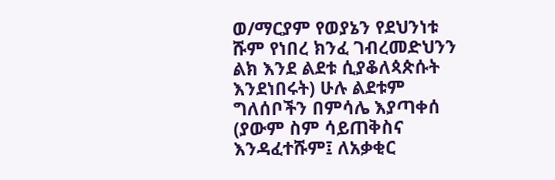ወ/ማርያም የወያኔን የደህንነቱ ሹም የነበረ ክንፈ ገብረመድህንን ልክ እንደ ልደቱ ሲያቆለጳጵሱት እንደነበሩት) ሁሉ ልደቱም ግለሰቦችን በምሳሌ እያጣቀሰ (ያውም ስም ሳይጠቅስና እንዳፈተሹም፤ ለአቃቂር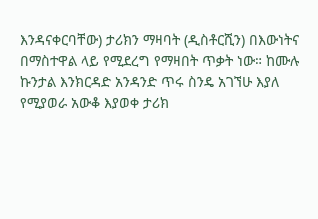እንዳናቀርባቸው) ታሪክን ማዛባት (ዲስቶርሺን) በእውነትና በማስተዋል ላይ የሚደረግ የማዛበት ጥቃት ነው። ከሙሉ ኩንታል እንክርዳድ አንዳንድ ጥሩ ስንዴ አገኘሁ እያለ የሚያወራ አውቆ እያወቀ ታሪክ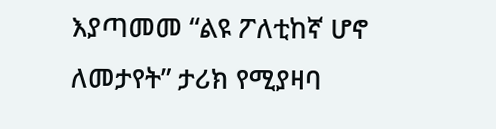እያጣመመ “ልዩ ፖለቲከኛ ሆኖ ለመታየት” ታሪክ የሚያዛባ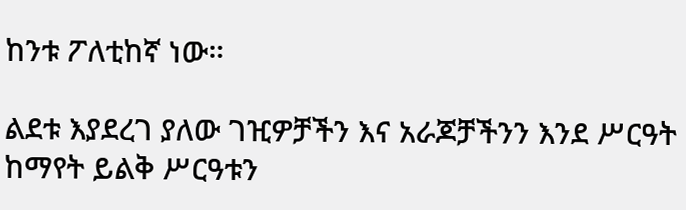ከንቱ ፖለቲከኛ ነው።

ልደቱ እያደረገ ያለው ገዢዎቻችን እና አራጆቻችንን እንደ ሥርዓት ከማየት ይልቅ ሥርዓቱን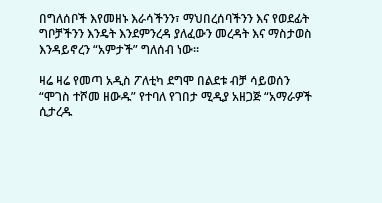በግለሰቦች እየመዘኑ እራሳችንን፣ ማህበረሰባችንን እና የወደፊት ግቦቻችንን እንዴት እንደምንረዳ ያለፈውን መረዳት እና ማስታወስ እንዳይኖረን “አምታች” ግለሰብ ነው።

ዛሬ ዛሬ የመጣ አዲስ ፖለቲካ ደግሞ በልደቱ ብቻ ሳይወሰን “ሞገስ ተሾመ ዘውዱ” የተባለ የገበታ ሚዲያ አዘጋጅ “አማራዎች ሲታረዱ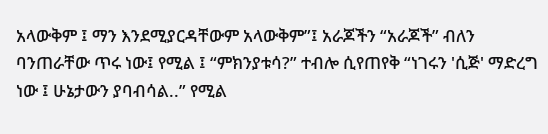አላውቅም ፤ ማን እንደሚያርዳቸውም አላውቅም”፤ አራጆችን “አራጆች” ብለን ባንጠራቸው ጥሩ ነው፤ የሚል ፤ “ምክንያቱሳ?” ተብሎ ሲየጠየቅ “ነገሩን 'ሲጅ' ማድረግ ነው ፤ ሁኔታውን ያባብሳል..” የሚል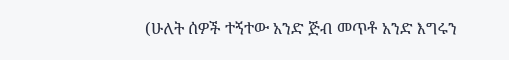(ሁለት ሰዎች ተኝተው አንድ ጅብ መጥቶ አንድ እግሩን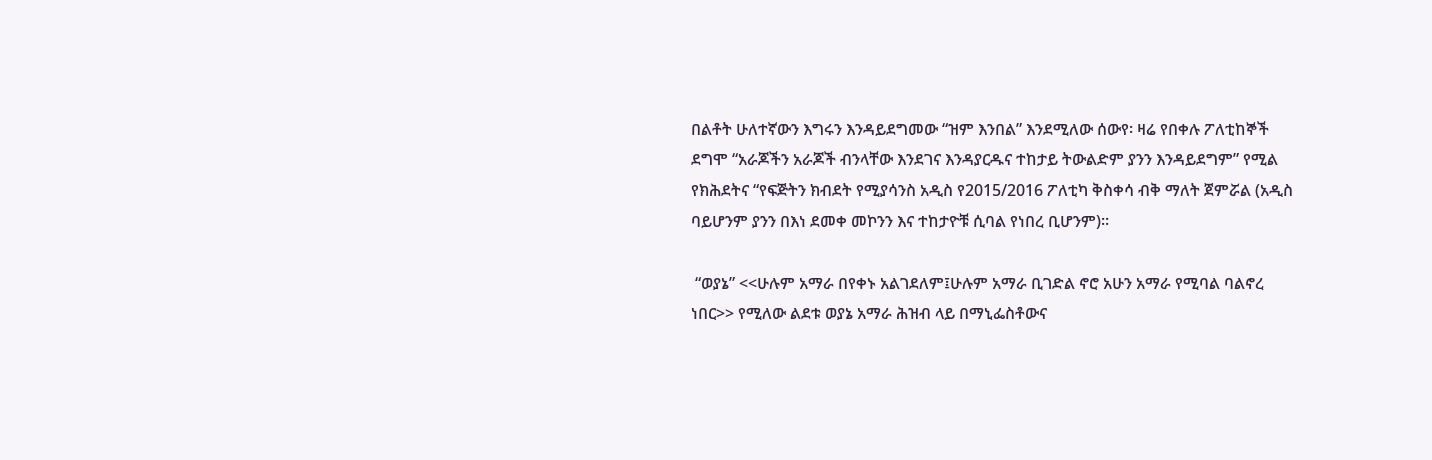በልቶት ሁለተኛውን እግሩን እንዳይደግመው “ዝም እንበል” እንደሚለው ሰውየ፡ ዛሬ የበቀሉ ፖለቲከኞች ደግሞ “አራጆችን አራጆች ብንላቸው እንደገና እንዳያርዱና ተከታይ ትውልድም ያንን እንዳይደግም” የሚል የክሕደትና “የፍጅትን ክብደት የሚያሳንስ አዲስ የ2015/2016 ፖለቲካ ቅስቀሳ ብቅ ማለት ጀምሯል (አዲስ ባይሆንም ያንን በእነ ደመቀ መኮንን እና ተከታዮቹ ሲባል የነበረ ቢሆንም)።

 “ወያኔ” <<ሁሉም አማራ በየቀኑ አልገደለም፤ሁሉም አማራ ቢገድል ኖሮ አሁን አማራ የሚባል ባልኖረ ነበር>> የሚለው ልደቱ ወያኔ አማራ ሕዝብ ላይ በማኒፌስቶውና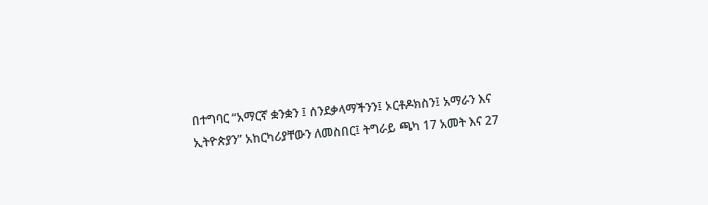በተግባር “አማርኛ ቋንቋን ፤ ሰንደቃላማችንን፤ ኦርቶዶክስን፤ አማራን እና ኢትዮጵያን” አከርካሪያቸውን ለመስበር፤ ትግራይ ጫካ 17 አመት እና 27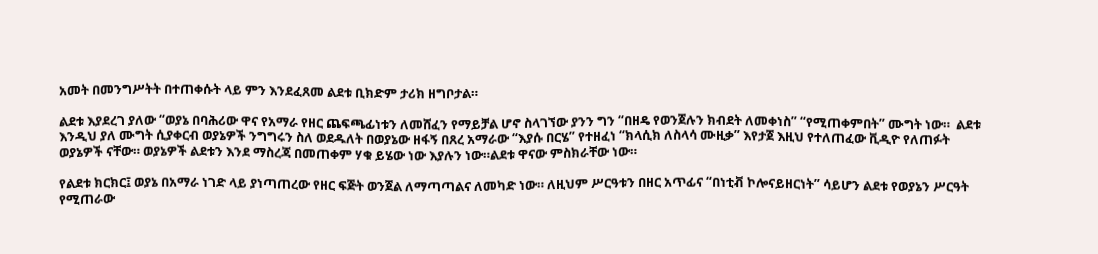አመት በመንግሥትት በተጠቀሱት ላይ ምን እንደፈጸመ ልደቱ ቢክድም ታሪክ ዘግቦታል።

ልደቱ እያደረገ ያለው “ወያኔ በባሕሪው ዋና የአማራ የዘር ጨፍጫፊነቱን ለመሸፈን የማይቻል ሆኖ ስላገኘው ያንን ግን “በዘዴ የወንጀሉን ክብደት ለመቀነስ” “የሚጠቀምበት” ሙግት ነው።  ልደቱ እንዲህ ያለ ሙግት ሲያቀርብ ወያኔዎች ንግግሩን ስለ ወደዱለት በወያኔው ዘፋኝ በጸረ አማራው “እያሱ በርሄ” የተዘፈነ “ክላሲክ ለስላሳ ሙዚቃ” እየታጀ እዚህ የተለጠፈው ቪዲዮ የለጠፉት ወያኔዎች ናቸው። ወያኔዎች ልደቱን እንደ ማስረጃ በመጠቀም ሃቁ ይሄው ነው እያሉን ነው።ልደቱ ዋናው ምስክራቸው ነው።

የልደቱ ክርክር፤ ወያኔ በአማራ ነገድ ላይ ያነጣጠረው የዘር ፍጅት ወንጀል ለማጣጣልና ለመካድ ነው። ለዚህም ሥርዓቱን በዘር አጥፊና “በነቲቭ ኮሎናይዘርነት” ሳይሆን ልደቱ የወያኔን ሥርዓት የሚጠራው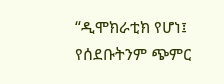“ዲሞክራቲክ የሆነ፤ የሰደቡትንም ጭምር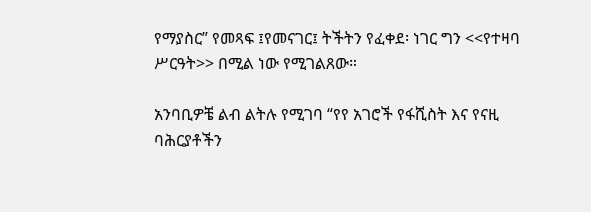የማያስር” የመጻፍ ፤የመናገር፤ ትችትን የፈቀደ፡ ነገር ግን <<የተዛባ ሥርዓት>> በሚል ነው የሚገልጸው።

አንባቢዎቼ ልብ ልትሉ የሚገባ “የየ አገሮች የፋሺስት እና የናዚ ባሕርያቶችን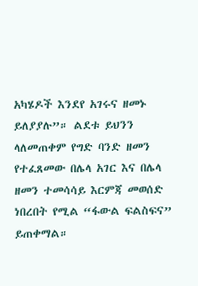አካሄዶች እንደየ አገሩና ዘመኑ ይለያያሉ”። ልደቱ ይህንን ላለመጠቀም የግድ ባንድ ዘመን የተፈጸመው በሌላ አገር እና በሌላ ዘመን ተመሳሳይ እርምጃ መወሰድ ነበረበት የሚል “ፋውል ፍልስፍና” ይጠቀማል።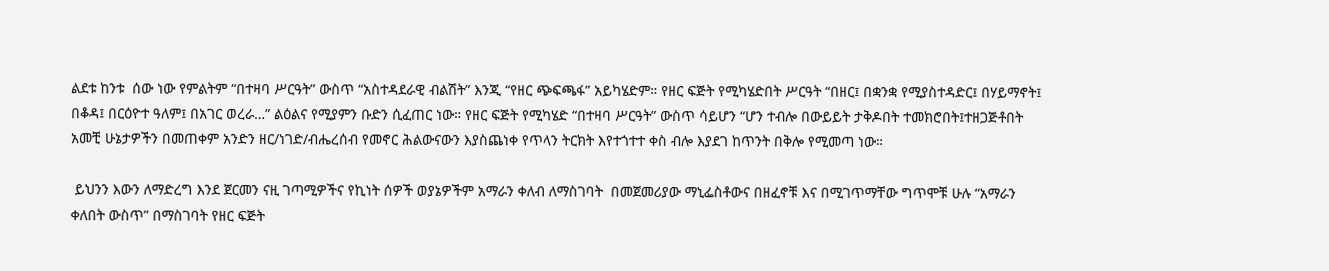ልደቱ ከንቱ  ሰው ነው የምልትም “በተዛባ ሥርዓት” ውስጥ “አስተዳደራዊ ብልሽት” እንጂ “የዘር ጭፍጫፋ” አይካሄድም። የዘር ፍጅት የሚካሄድበት ሥርዓት “በዘር፤ በቋንቋ የሚያስተዳድር፤ በሃይማኖት፤ በቆዳ፤ በርዕዮተ ዓለም፤ በአገር ወረራ…” ልዕልና የሚያምን ቡድን ሲፈጠር ነው። የዘር ፍጅት የሚካሄድ “በተዛባ ሥርዓት” ውስጥ ሳይሆን “ሆን ተብሎ በውይይት ታቅዶበት ተመክሮበት፤ተዘጋጅቶበት አመቺ ሁኔታዎችን በመጠቀም አንድን ዘር/ነገድ/ብሔረሰብ የመኖር ሕልውናውን እያስጨነቀ የጥላን ትርክት እየተጎተተ ቀስ ብሎ እያደገ ከጥንት በቅሎ የሚመጣ ነው።

 ይህንን እውን ለማድረግ እንደ ጀርመን ናዚ ገጣሚዎችና የኪነት ሰዎች ወያኔዎችም አማራን ቀለብ ለማስገባት  በመጀመሪያው ማኒፌስቶውና በዘፈኖቹ እና በሚገጥማቸው ግጥሞቹ ሁሉ “አማራን ቀለበት ውስጥ” በማስገባት የዘር ፍጅት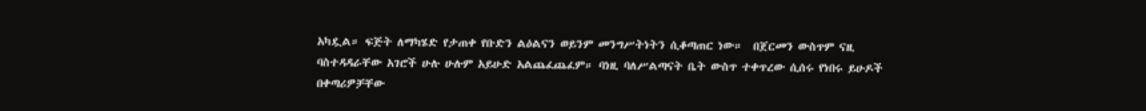አካዷል። ፍጅት ለማካሄድ የታጠቀ የቡድን ልዕልናን ወይንም መንግሥትነትን ሲቆጣጠር ነው።  በጀርመን ውስጥም ናዚ ባስተዳዳራቸው አገሮች ሁሉ ሁሉም አይሁድ አልጨፈጨፈም። ባነዚ ባለሥልጣናት ቤት ውስጥ ተቀጥረው ሲሰሩ የነበሩ ይሁዶች በቀጣሪዎቻቸው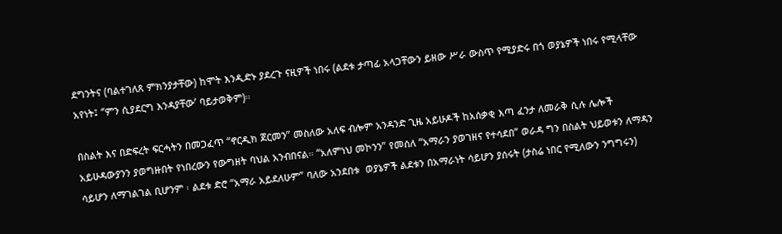ደግንትና (ባልተገለጸ ምክንያታቸው) ከሞት እንዲድኑ ያደረጉ ናዚዎች ነበሩ (ልደቱ ታጣፊ አላጋቸውን ይዘው ሥራ ውስጥ የሚያድሩ በጎ ወያኔዎች ነበሩ የሚላቸው አየነት፤ ‘’ምን ሲያደርግ እንዳያቸው’ ባይታወቅም)።

በስልት እና በድፍረት ፍርሓትን በመጋፈጥ “ኖርዲክ ጀርመን” መስለው አለፍ ብሎም አንዳንድ ጊዜ አይሁዶች ከአሰቃቂ እጣ ፈንታ ለመራቅ ሲሉ ሌሎች አይሁዳውያንን ያወግዙበት የነበረውን የውግዘት ባህል አንብበናል። “አለምነህ መኮንን” የመሰለ “አማራን ያወገዘና የተሳደበ” ወራዳ ግን በስልት ህይወቱን ለማዳን ሳይሆን ለማገልገል ቢሆንም ፡ ልደቱ ድሮ “አማራ አይደለሁም” ባለው አንደበቱ  ወያኔዎች ልደቱን በአማራነት ሳይሆን ያሰሩት (ታስሬ ነበር የሚለውን ንግግሩን)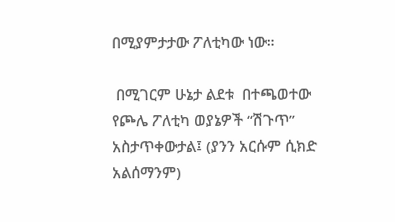በሚያምታታው ፖለቲካው ነው።

 በሚገርም ሁኔታ ልደቱ  በተጫወተው የጮሌ ፖለቲካ ወያኔዎች “ሽጉጥ” አስታጥቀውታል፤ (ያንን አርሱም ሲክድ አልሰማንም)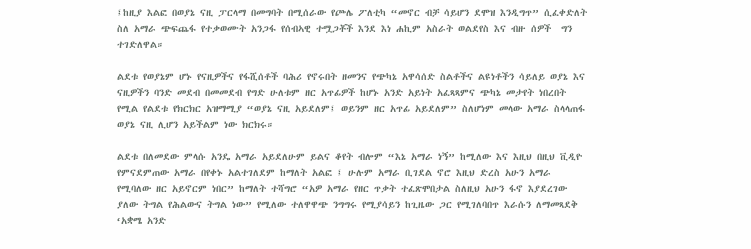፤ከዚያ እልፎ በወያኔ ናዚ ፓርላማ በመግባት በሚሰራው የጮሌ ፖለቲካ “መኖር ብቻ ሳይሆን ደሞዝ እንዲግጥ” ሲፈቀድለት ስለ አማራ ጭፍጨፋ የተቃወሙት አንጋፋ የሰብኣዊ ተሟጋቾች እንደ እነ ሐኪም አስራት ወልደየስ እና ብዙ ሰዎች  ግን ተገድለዋል።

ልደቱ የወያኔም ሆኑ የናዚዎችና የፋሺሰቶች ባሕሪ የኖሩበት ዘመንና የጭካኔ አዋሳሰድ ስልቶችና ልዩነቶችን ሳይለይ ወያኔ እና ናዚዎችን ባንድ መደብ በመመደብ የግድ ሁለቱም ዘር አጥፊዎች ከሆኑ አንድ አይነት አፈጻጻምና ጭካኔ መታየት ነበረበት የሚል የልደቱ የክርክር አዝማሚያ “ወያኔ ናዚ አይደለም፤ ወይንም ዘር አጥፊ አይደለም” ስለሆነም መላው አማራ ስላላጠፋ ወያኔ ናዚ ሊሆን አይችልም ነው ክርክሩ።

ልደቱ በለመደው ምላሱ አንዴ አማራ አይደለሁም ይልና ቆየት ብሎም “እኔ አማራ ነኝ” ከሚለው እና እዚህ በዚህ ቪዲዮ የምናደምጠው አማራ በየቀኑ አልተገለደም ከማለት አልፎ ፤ ሁሉም አማራ ቢገደል ኖሮ እዚህ ድረስ አሁን አማራ የሚባለው ዘር አይኖርም ነበር” ከማለት ተሻግሮ “አዎ አማራ የዘር ጥቃት ተፈጽሞበታል ስለዚህ አሁን ፋኖ እያደረገው ያለው ትግል የሕልውና ትግል ነው” የሚለው ተለዋዋጭ ንግግሩ የሚያሳይን ከጊዜው ጋር የሚገለባበጥ እራሱን ለማመጻደቅ ‘አቋሜ አንድ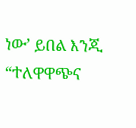ነው’ ይበል እንጂ “ተለዋዋጭና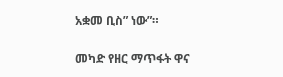አቋመ ቢስ” ነው”።

መካድ የዘር ማጥፋት ዋና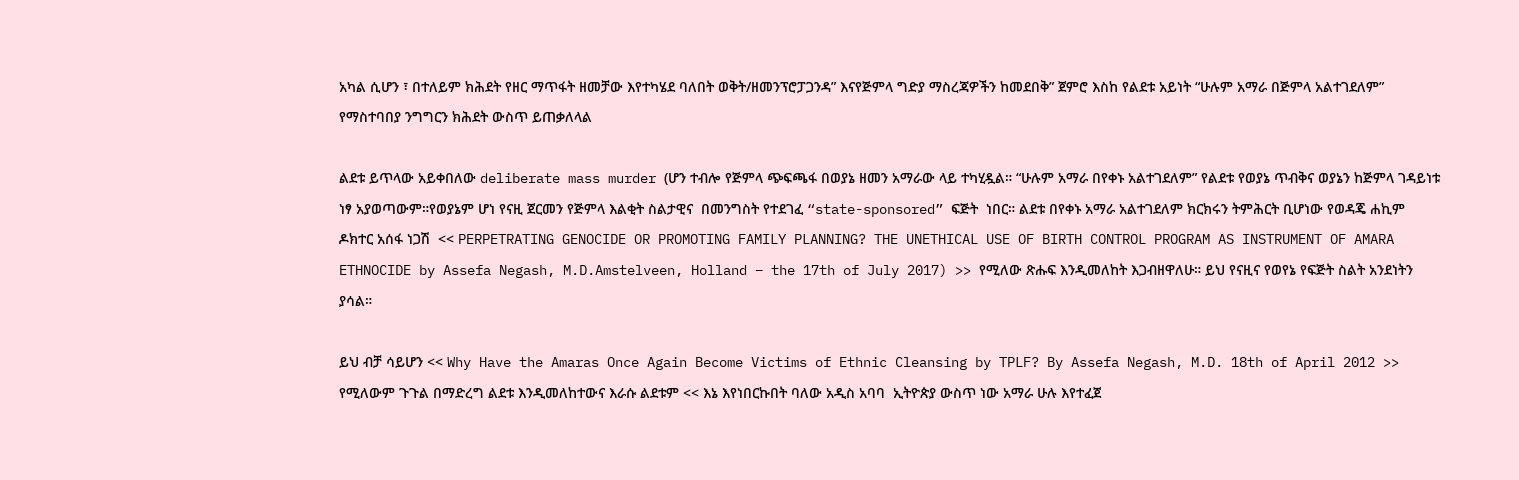አካል ሲሆን ፣ በተለይም ክሕደት የዘር ማጥፋት ዘመቻው እየተካሄደ ባለበት ወቅት/ዘመንፕሮፓጋንዳ” እናየጅምላ ግድያ ማስረጃዎችን ከመደበቅ” ጀምሮ እስከ የልደቱ አይነት “ሁሉም አማራ በጅምላ አልተገደለም” የማስተባበያ ንግግርን ክሕደት ውስጥ ይጠቃለላል

ልደቱ ይጥላው አይቀበለው deliberate mass murder (ሆን ተብሎ የጅምላ ጭፍጫፋ በወያኔ ዘመን አማራው ላይ ተካሂዷል። “ሁሉም አማራ በየቀኑ አልተገደለም” የልደቱ የወያኔ ጥብቅና ወያኔን ከጅምላ ገዳይነቱ ነፃ አያወጣውም።የወያኔም ሆነ የናዚ ጀርመን የጅምላ እልቂት ስልታዊና  በመንግስት የተደገፈ “state-sponsored” ፍጅት  ነበር። ልደቱ በየቀኑ አማራ አልተገደለም ክርክሩን ትምሕርት ቢሆነው የወዳጄ ሐኪም ዶክተር አሰፋ ነጋሽ  << PERPETRATING GENOCIDE OR PROMOTING FAMILY PLANNING? THE UNETHICAL USE OF BIRTH CONTROL PROGRAM AS INSTRUMENT OF AMARA ETHNOCIDE by Assefa Negash, M.D.Amstelveen, Holland – the 17th of July 2017) >> የሚለው ጽሑፍ እንዲመለከት እጋብዘዋለሁ። ይህ የናዚና የወየኔ የፍጅት ስልት አንደነትን ያሳል።

ይህ ብቻ ሳይሆን << Why Have the Amaras Once Again Become Victims of Ethnic Cleansing by TPLF? By Assefa Negash, M.D. 18th of April 2012 >> የሚለውም ጉጉል በማድረግ ልደቱ እንዲመለከተውና እራሱ ልደቱም << እኔ እየነበርኩበት ባለው አዲስ አባባ  ኢትዮጵያ ውስጥ ነው አማራ ሁሉ እየተፈጀ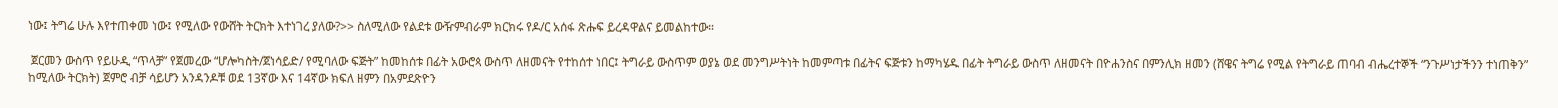ነው፤ ትግሬ ሁሉ እየተጠቀመ ነው፤ የሚለው የውሸት ትርክት እተነገረ ያለው?>> ስለሚለው የልደቱ ውዥምብራም ክርክሩ የዶ/ር አሰፋ ጽሑፍ ይረዳዋልና ይመልከተው።

 ጀርመን ውስጥ የይሁዲ “ጥላቻ” የጀመረው “ሆሎካስት/ጀነሳይድ/ የሚባለው ፍጅት” ከመከሰቱ በፊት አውሮጳ ውስጥ ለዘመናት የተከሰተ ነበር፤ ትግራይ ውስጥም ወያኔ ወደ መንግሥትነት ከመምጣቱ በፊትና ፍጅቱን ከማካሄዱ በፊት ትግራይ ውስጥ ለዘመናት በዮሐንስና በምንሊክ ዘመን (ሸዌና ትግሬ የሚል የትግራይ ጠባብ ብሔረተኞች “ንጉሥነታችንን ተነጠቅን” ከሚለው ትርክት) ጀምሮ ብቻ ሳይሆን አንዳንዶቹ ወደ 13ኛው እና 14ኛው ክፍለ ዘምን በአምደጽዮን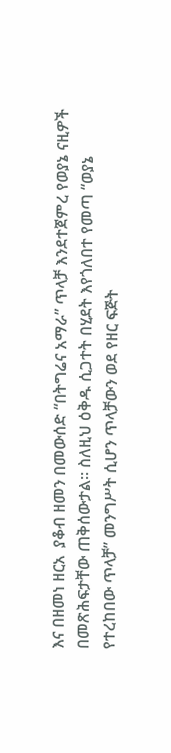እና በዘመነ ዘርአ  ያቆብ ዘመን በመውሰድ “በትግሬና አማራ” ጥላቻ እንደተጀምረ የወያኔ ናዚዎች በመጽሕፍታቸው ጠቅሰውታል። ስለዚህ ዕቅዱ ሲጋተት በሂደት እየጎለበተ የመጣ “ወያኔ የተረከበው ጥላቻ” መንግሥት ሲሆን ጥላቻውን ወደ የዘር ፍጅት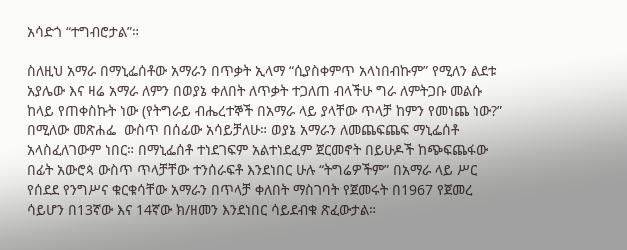አሳድጎ “ተግብሮታል”።

ስለዚህ አማራ በማኒፌሰቶው አማራን በጥቃት ኢላማ “ሲያስቀምጥ አላነበብኩም” የሚለን ልደቱ አያሌው እና ዛሬ አማራ ለምን በወያኔ ቀለበት ለጥቃት ተጋለጠ ብላችሁ ግራ ለምትጋቡ መልሱ ከላይ የጠቀስኩት ነው (የትግራይ ብሔረተኞች በአማራ ላይ ያላቸው ጥላቻ ከምን የመነጨ ነው?” በሚለው መጽሐፌ  ውስጥ በሰፊው አሳይቻለሁ። ወያኔ አማራን ለመጨፍጨፍ ማኒፌሰቶ አላስፈለገውም ነበር። በማኒፌሰቶ ተነደገፍም አልተነደፈም ጀርመኖት በይሁዶች ከጭፍጨፋው በፊት አውሮጳ ውስጥ ጥላቻቸው ተንሰራፍቶ እንደነበር ሁሉ “ትግሬዎችም” በአማራ ላይ ሥር የሰደደ የንግሥና ቁርቁሳቸው አማራን በጥላቻ ቀለበት ማስገባት የጀመሩት በ1967 የጀመረ ሳይሆን በ13ኛው እና 14ኛው ክ/ዘመን እንደነበር ሳይደብቁ ጽፈውታል።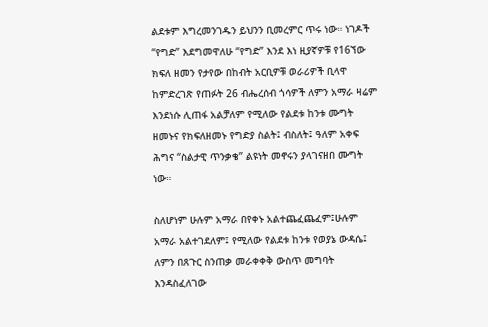ልደቱም እግረመንገዱን ይህንን ቢመረምር ጥሩ ነው። ነገዶች “የግድ” እደግመዋለሁ “የግድ” እንደ እነ ዚያኛዎቹ የ16ኘው ክፍለ ዘመን የታየው በከብት አርቢዎቹ ወራሪዎች ቢላዋ ከምድረገጽ የጠፉት 26 ብሔረሰብ ጎሳዎች ለምን አማራ ዛሬም እንደነሱ ሊጠፋ አልቻለም የሚለው የልደቱ ከንቱ ሙግት ዘመኑና የክፍለዘመኑ የግድያ ስልት፤ ብስለት፤ ዓለም አቀፍ ሕግና “ስልታዊ ጥንቃቄ” ልዩነት መኖሩን ያላገናዘበ ሙግት ነው።

ስለሆነም ሁሉም አማራ በየቀኑ አልተጨፈጨፈም፤ሁሉም አማራ አልተገደለም፤ የሚለው የልደቱ ከንቱ የወያኔ ውዳሴ፤ ለምን በጸጉር ስንጠቃ መራቀቀቅ ውስጥ መግባት እንዳስፈለገው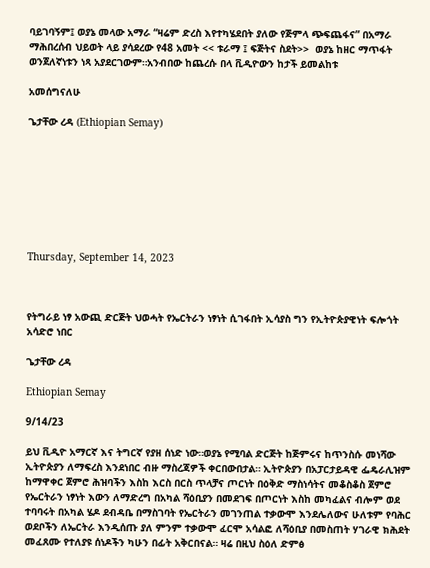ባይገባኝም፤ ወያኔ መላው አማራ “ዛሬም ድረስ እየተካሄደበት ያለው የጅምላ ጭፍጨፋና” በአማራ ማሕበረሰብ ህይወት ላይ ያሳደረው የ48 አመት << ቱራማ ፤ ፍጅትና ስደት>>  ወያኔ ከዘር ማጥፋት ወንጀለኛነቱን ነጻ አያደርገውም።አንብበው ከጨረሱ በላ ቪዲዮውን ከታች ይመልከቱ

አመሰግናለሁ

ጌታቸው ረዳ (Ethiopian Semay)








Thursday, September 14, 2023



የትግራይ ነፃ አውጪ ድርጅት ህወሓት የኤርትራን ነፃነት ሲገፋበት ኢሳያስ ግን የኢትዮጵያዊነት ፍሎጎት አሳድሮ ነበር

ጌታቸው ረዳ

Ethiopian Semay

9/14/23

ይህ ቪዲዮ አማርኛ እና ትግርኛ የያዘ ሰነድ ነው።ወያኔ የሚባል ድርጅት ከጅምሩና ከጥንስሱ መነሻው ኢትዮጵያን ለማፍረስ እንደነበር ብዙ ማስረጃዎች ቀርበውበታል። ኢትዮጵያን በአፓርታይዳዊ ፌዴራሊዝም ከማዋቀር ጀምሮ ሕዝባችን እስከ እርስ በርስ ጥላቻና ጦርነት በዕቅድ ማስነሳትና መቆስቆስ ጀምሮ የኤርትራን ነፃነት እውን ለማድረግ በአካል ሻዕቢያን በመደገፍ በጦርነት እስከ መካፈልና ብሎም ወደ ተባባሩት በአካል ሄዶ ደብዳቤ በማስገባት የኤርትራን መገንጠል ተቃውሞ እንደሌለውና ሁለቱም የባሕር ወደቦችን ለኤርትራ እንዲሰጡ ያለ ምንም ተቃውሞ ፈርሞ አሳልፎ ለሻዕቢያ በመስጠት ሃገራዊ ክሕደት መፈጸሙ የተለያዩ ሰነዶችን ካሁን በፊት አቅርበናል። ዛሬ በዚህ ስዕለ ድምፅ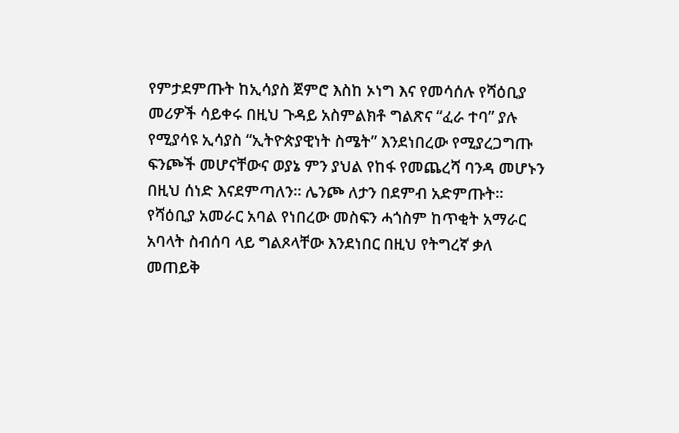የምታደምጡት ከኢሳያስ ጀምሮ እስከ ኦነግ እና የመሳሰሉ የሻዕቢያ መሪዎች ሳይቀሩ በዚህ ጉዳይ አስምልክቶ ግልጽና “ፈራ ተባ” ያሉ የሚያሳዩ ኢሳያስ “ኢትዮጵያዊነት ስሜት” እንደነበረው የሚያረጋግጡ ፍንጮች መሆናቸውና ወያኔ ምን ያህል የከፋ የመጨረሻ ባንዳ መሆኑን በዚህ ሰነድ እናደምጣለን። ሌንጮ ለታን በደምብ አድምጡት። የሻዕቢያ አመራር አባል የነበረው መስፍን ሓጎስም ከጥቂት አማራር አባላት ስብሰባ ላይ ግልጾላቸው እንደነበር በዚህ የትግረኛ ቃለ መጠይቅ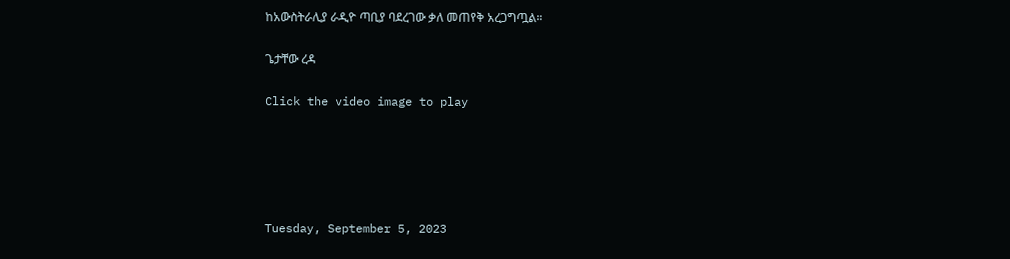ከአውስትራሊያ ራዲዮ ጣቢያ ባደረገው ቃለ መጠየቅ አረጋግጧል።

ጌታቸው ረዳ

Click the video image to play





Tuesday, September 5, 2023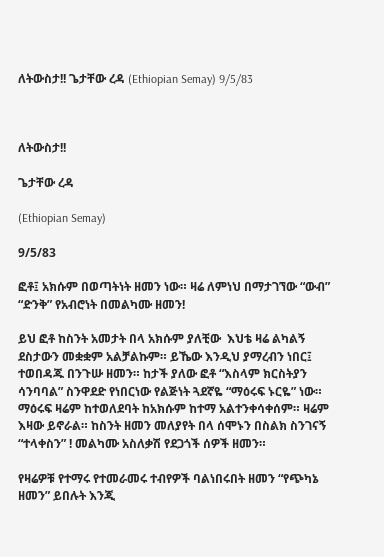ለትውስታ!! ጌታቸው ረዳ (Ethiopian Semay) 9/5/83



ለትውስታ!!

ጌታቸው ረዳ

(Ethiopian Semay)

9/5/83

ፎቶ፤ አክሱም በወጣትነት ዘመን ነው። ዛሬ ለምነህ በማታገኘው “ውብ” “ድንቅ” የአብሮነት በመልካሙ ዘመን!

ይህ ፎቶ ከስንት አመታት በላ አክሱም ያለቺው  እህቴ ዛሬ ልካልኝ ደስታውን መቋቋም አልቻልኩም። ይኼው እንዲህ ያማረብን ነበር፤ ተወበዳጁ በንጉሡ ዘመን። ከታች ያለው ፎቶ “እስላም ክርስትያን ሳንባባል” ስንዋደድ የነበርነው የልጅነት ጓደኛዬ “ማዕሩፍ ኑርዬ” ነው። ማዕሩፍ ዛሬም ከተወለደባት ከአክሱም ከተማ አልተንቀሳቀሰም። ዛሬም እዛው ይኖራል። ከስንት ዘመን መለያየት በላ ሰሞኑን በስልክ ስንገናኝ “ተላቀስን” ! መልካሙ አስለቃሽ የደጋጎች ሰዎች ዘመን።

የዛሬዎቹ የተማሩ የተመራመሩ ተብየዎች ባልነበሩበት ዘመን “የጭካኔ ዘመን” ይበሉት እንጂ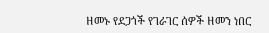ዘመኑ የደጋጎች የገራገር ሰዎች ዘመን ነበር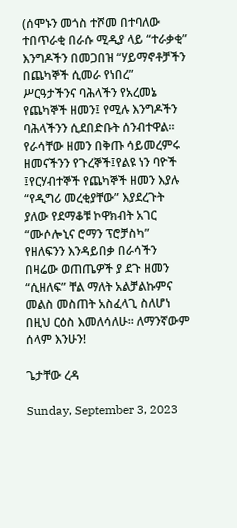(ሰሞኑን መጎስ ተሾመ በተባለው ተበጥራቂ በራሱ ሚዲያ ላይ “ተራቃቂ” እንግዶችን በመጋበዝ “ሃይማኖቶቻችን በጨካኞች ሲመራ የነበረ” ሥርዓታችንና ባሕላችን የአረመኔ የጨካኞች ዘመን፤ የሚሉ እንግዶችን ባሕላችንን ሲደበድቡት ሰንብተዋል። የራሳቸው ዘመን በቅጡ ሳይመረምሩ ዘመናችንን የጉረኞች፤የልዩ ነን ባዮች ፤የርሃብተኞች የጨካኞች ዘመን እያሉ “የዲግሪ መረቂያቸው” እያደረጉት ያለው የደማቆቹ ኮዋክብት አገር “ሙሶሎኒና ሮማን ፕሮቻስካ” የዘለፍንን እንዳይበቃ በራሳችን በዛሬው ወጠጤዎች ያ ደጉ ዘመን “ሲዘለፍ” ቸል ማለት አልቻልኩምና መልስ መስጠት አስፈላጊ ስለሆነ በዚህ ርዕስ እመለሳለሁ። ለማንኛውም ሰላም እንሁን!

ጌታቸው ረዳ

Sunday, September 3, 2023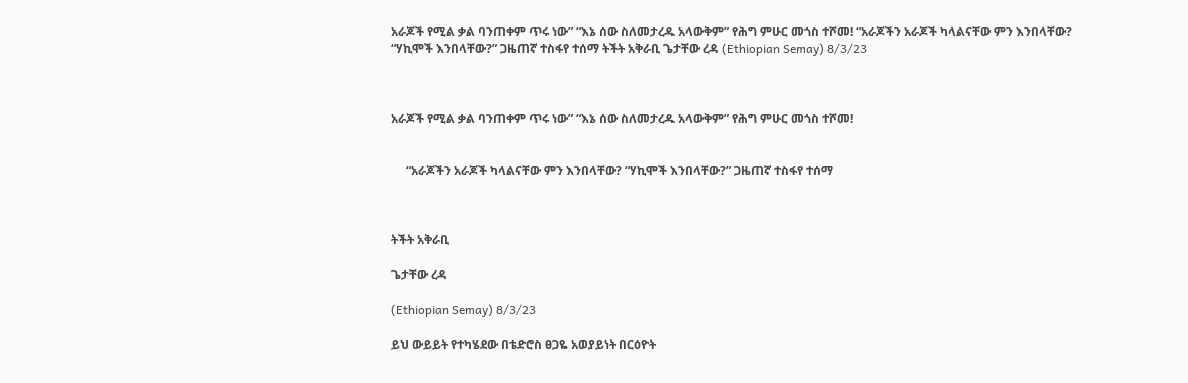አራጆች የሚል ቃል ባንጠቀም ጥሩ ነው” “እኔ ሰው ስለመታረዱ አላውቅም” የሕግ ምሁር መጎስ ተሾመ! “አራጆችን አራጆች ካላልናቸው ምን እንበላቸው? “ሃኪሞች እንበላቸው?” ጋዜጠኛ ተስፋየ ተሰማ ትችት አቅራቢ ጌታቸው ረዳ (Ethiopian Semay) 8/3/23



አራጆች የሚል ቃል ባንጠቀም ጥሩ ነው” “እኔ ሰው ስለመታረዱ አላውቅም” የሕግ ምሁር መጎስ ተሾመ!


     “አራጆችን አራጆች ካላልናቸው ምን እንበላቸው? “ሃኪሞች እንበላቸው?” ጋዜጠኛ ተስፋየ ተሰማ



ትችት አቅራቢ

ጌታቸው ረዳ

(Ethiopian Semay) 8/3/23

ይህ ውይይት የተካሄደው በቴድሮስ ፀጋዬ አወያይነት በርዕዮት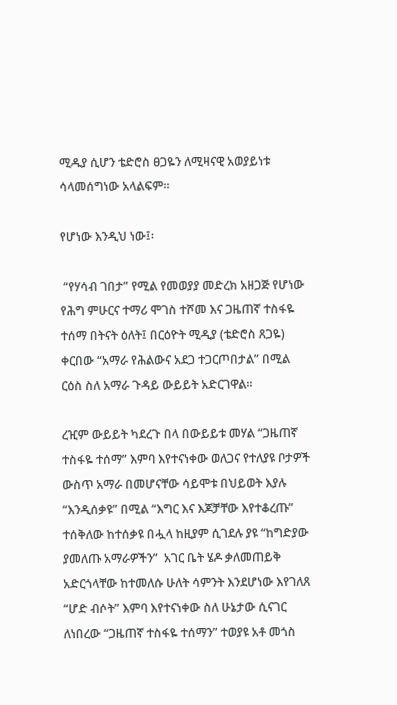ሚዱያ ሲሆን ቴድሮስ ፀጋዬን ለሚዛናዊ አወያይነቱ ሳላመሰግነው አላልፍም።

የሆነው እንዲህ ነው፤፡

 “የሃሳብ ገበታ” የሚል የመወያያ መድረክ አዘጋጅ የሆነው የሕግ ምሁርና ተማሪ ሞገስ ተሾመ እና ጋዜጠኛ ተስፋዬ ተሰማ በትናት ዕለት፤ በርዕዮት ሚዲያ (ቴድሮስ ጸጋዬ) ቀርበው “አማራ የሕልውና አደጋ ተጋርጦበታል” በሚል ርዕስ ስለ አማራ ጉዳይ ውይይት አድርገዋል።

ረዢም ውይይት ካደረጉ በላ በውይይቱ መሃል “ጋዜጠኛ ተስፋዬ ተሰማ” እምባ እየተናነቀው ወለጋና የተለያዩ ቦታዎች ውስጥ አማራ በመሆናቸው ሳይሞቱ በህይወት እያሉ “እንዲሰቃዩ” በሚል “እግር እና እጆቻቸው እየተቆረጡ” ተሰቅለው ከተሰቃዩ በሗላ ከዚያም ሲገደሉ ያዩ “ከግድያው ያመለጡ አማራዎችን”  አገር ቤት ሄዶ ቃለመጠይቅ አድርጎላቸው ከተመለሱ ሁለት ሳምንት እንደሆነው እየገለጸ “ሆድ ብሶት” እምባ እየተናነቀው ስለ ሁኔታው ሲናገር ለነበረው “ጋዜጠኛ ተስፋዬ ተሰማን” ተወያዩ አቶ መጎስ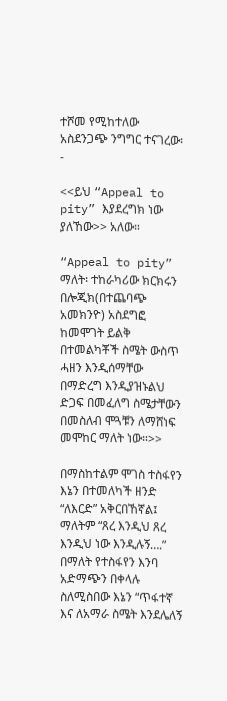ተሾመ የሚከተለው አስደንጋጭ ንግግር ተናገረው፡-

<<ይህ “Appeal to pity” እያደረግክ ነው ያለኸው>> አለው።

“Appeal to pity” ማለት፡ ተከራካሪው ክርክሩን በሎጂክ(በተጨባጭ አመክንዮ) አስደግፎ ከመሞገት ይልቅ በተመልካቾች ስሜት ውስጥ ሓዘን እንዲሰማቸው በማድረግ እንዲያዝኑልህ ድጋፍ በመፈለግ ስሜታቸውን በመስለብ ሞጓቹን ለማሸነፍ መሞከር ማለት ነው።>>

በማስከተልም ሞገስ ተስፋየን እኔን በተመለካች ዘንድ “ለእርድ” አቅርበኸኛል፤ ማለትም “ጸረ እንዲህ ጸረ እንዲህ ነው እንዲሉኝ….” በማለት የተስፋየን እንባ አድማጭን በቀላሉ ስለሚስበው እኔን “ጥፋተኛ እና ለአማራ ስሜት እንደሌለኝ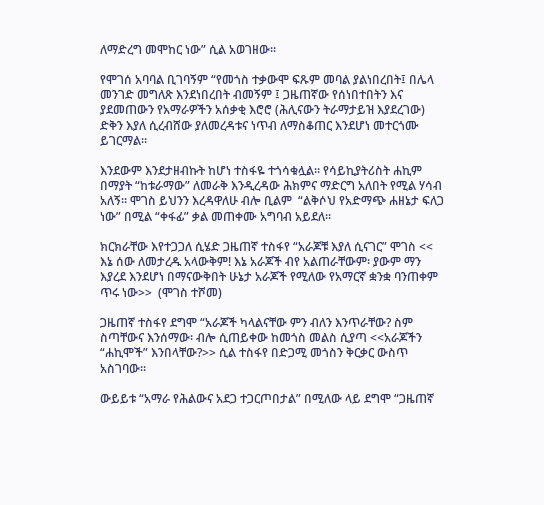ለማድረግ መሞከር ነው” ሲል አወገዘው።

የሞገሰ አባባል ቢገባኝም “የመጎስ ተቃውሞ ፍጹም መባል ያልነበረበት፤ በሌላ መንገድ መግለጽ እንደነበረበት ብመኝም ፤ ጋዜጠኛው የሰነበተበትን እና ያደመጠውን የአማራዎችን አሰቃቂ እሮሮ (ሕሊናውን ትራማታይዝ እያደረገው) ድቅን እያለ ሲረብሸው ያለመረዳቱና ነጥብ ለማስቆጠር እንደሆነ መተርጎሙ ይገርማል።

እንደውም እንደታዘብኩት ከሆነ ተስፋዬ ተጎሳቁሏል። የሳይኪያትሪስት ሐኪም በማያት “ከቱራማው” ለመራቅ እንዲረዳው ሕክምና ማድርግ አለበት የሚል ሃሳብ አለኝ። ሞገስ ይህንን እረዳዋለሁ ብሎ ቢልም  “ልቅሶህ የአድማጭ ሐዘኔታ ፍለጋ ነው” በሚል “ቀፋፊ” ቃል መጠቀሙ አግባብ አይደለ።

ክርክራቸው እየተጋጋለ ሲሄድ ጋዜጠኛ ተስፋየ “አራጆቹ እያለ ሲናገር” ሞገስ << እኔ ሰው ለመታረዱ አላውቅም! እኔ አራጆች ብየ አልጠራቸውም፡ ያውም ማን እያረደ እንደሆነ በማናውቅበት ሁኔታ አራጆች የሚለው የአማርኛ ቋንቋ ባንጠቀም ጥሩ ነው>>  (ሞገስ ተሾመ)

ጋዜጠኛ ተስፋየ ደግሞ “አራጆች ካላልናቸው ምን ብለን እንጥራቸው? ስም ስጣቸውና እንሰማው፡ ብሎ ሲጠይቀው ከመጎስ መልስ ሲያጣ <<አራጆችን “ሐኪሞች” እንበላቸው?>> ሲል ተስፋየ በድጋሚ መጎስን ቅርቃር ውስጥ አስገባው።

ውይይቱ “አማራ የሕልውና አደጋ ተጋርጦበታል” በሚለው ላይ ደግሞ “ጋዜጠኛ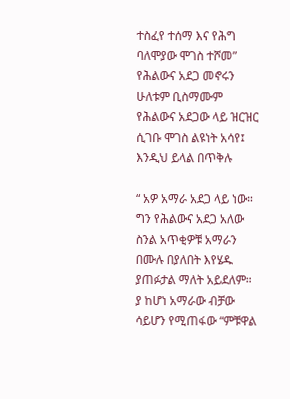ተስፈየ ተሰማ እና የሕግ ባለሞያው ሞገስ ተሾመ” የሕልውና አደጋ መኖሩን ሁለቱም ቢስማሙም የሕልውና አደጋው ላይ ዝርዝር ሲገቡ ሞገስ ልዩነት አሳየ፤ እንዲህ ይላል በጥቅሉ

“ አዎ አማራ አደጋ ላይ ነው። ግን የሕልውና አደጋ አለው ስንል አጥቂዎቹ አማራን በሙሉ በያለበት እየሄዱ ያጠፉታል ማለት አይደለም። ያ ከሆነ አማራው ብቻው ሳይሆን የሚጠፋው “ምቹዋል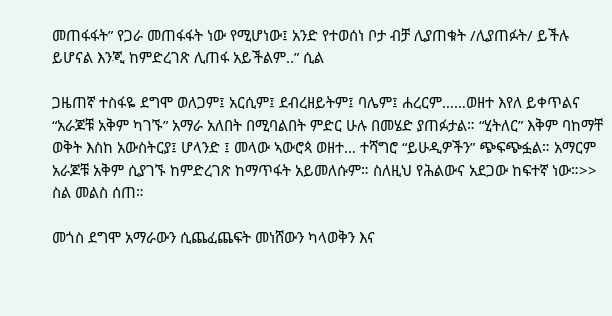መጠፋፋት” የጋራ መጠፋፋት ነው የሚሆነው፤ አንድ የተወሰነ ቦታ ብቻ ሊያጠቁት /ሊያጠፉት/ ይችሉ ይሆናል እንጂ ከምድረገጽ ሊጠፋ አይችልም..” ሲል

ጋዜጠኛ ተስፋዬ ደግሞ ወለጋም፤ አርሲም፤ ደብረዘይትም፤ ባሌም፤ ሐረርም……ወዘተ እየለ ይቀጥልና “አራጆቹ አቅም ካገኙ” አማራ አለበት በሚባልበት ምድር ሁሉ በመሄድ ያጠፉታል። “ሂትለር” እቅም ባከማቸ ወቅት እስከ አውስትርያ፤ ሆላንድ ፤ መላው ኣውሮጳ ወዘተ… ተሻግሮ “ይሁዲዎችን” ጭፍጭፏል። አማርም አራጆቹ አቅም ሲያገኙ ከምድረገጽ ከማጥፋት አይመለሱም። ስለዚህ የሕልውና አደጋው ከፍተኛ ነው።>> ስል መልስ ሰጠ።

መጎስ ደግሞ አማራውን ሲጨፈጨፍት መነሸውን ካላወቅን እና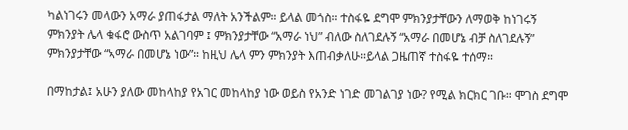ካልነገሩን መላውን አማራ ያጠፋታል ማለት አንችልም። ይላል መጎስ። ተስፋዬ ደግሞ ምክንያታቸውን ለማወቅ ከነገሩኝ ምክንያት ሌላ ቁፋሮ ውስጥ አልገባም ፤ ምክንያታቸው “አማራ ነህ” ብለው ስለገደሉኝ “አማራ በመሆኔ ብቻ ስለገደሉኝ” ምክንያታቸው “ኣማራ በመሆኔ ነው”። ከዚህ ሌላ ምን ምክንያት እጠብቃለሁ።ይላል ጋዜጠኛ ተስፋዬ ተሰማ።

በማከታል፤ አሁን ያለው መከላከያ የአገር መከላከያ ነው ወይስ የአንድ ነገድ መገልገያ ነው? የሚል ክርክር ገቡ። ሞገስ ደግሞ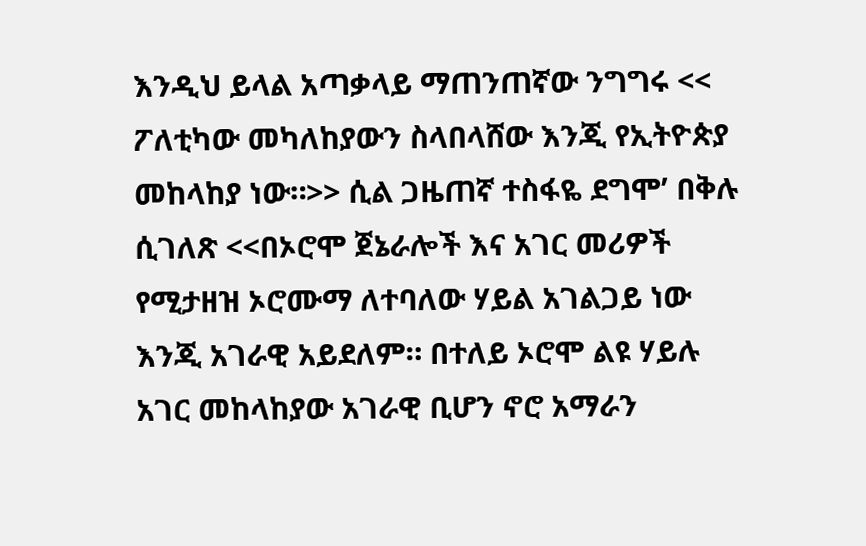እንዲህ ይላል አጣቃላይ ማጠንጠኛው ንግግሩ << ፖለቲካው መካለከያውን ስላበላሸው እንጂ የኢትዮጵያ መከላከያ ነው።>> ሲል ጋዜጠኛ ተስፋዬ ደግሞ’ በቅሉ ሲገለጽ <<በኦሮሞ ጀኔራሎች እና አገር መሪዎች የሚታዘዝ ኦሮሙማ ለተባለው ሃይል አገልጋይ ነው እንጂ አገራዊ አይደለም። በተለይ ኦሮሞ ልዩ ሃይሉ አገር መከላከያው አገራዊ ቢሆን ኖሮ አማራን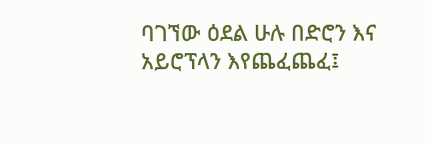ባገኘው ዕደል ሁሉ በድሮን እና አይሮፕላን እየጨፈጨፈ፤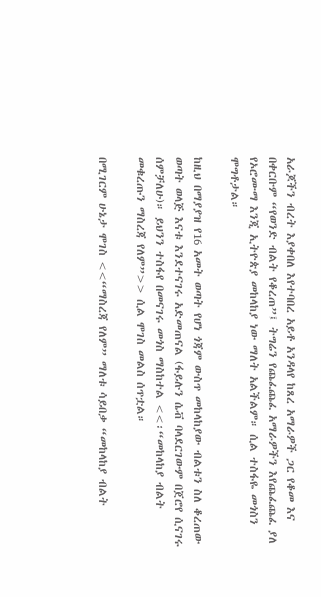አራጆችን ብረት እያቀበለ እየተባበረ አይቶ አንዳላየ ከጸረ አማራዎች ጋር የቆመ እና በቀርቡም “የወንድ ብልት የቆረጠ”፤ ትግሬን የጨፈጨፈ አማራዎችን እየጨፈጨፈ ያለ የኦሮሙማ እንጂ ኢትዮጵያ መከላከያ ነው ማለት አልችልም። ሲል ተስፋዬ መጎስን ሞግቶታል።

ከዚህ በማያያዝ የ16 አመት ወጣት የሆነ ጎጃም ውስጥ መከላከያው ብልቱን ስለ ቆረጠው ወጣት ወላጅ እናቱ እንደተናገሩ አድመጠናል (ፋይሉን ሴቭ ባላደርገውም በጀሮየ ሲናገሩ ሰምቻለሁ)። ይህንን ተስፋየ በመናገሩ መጎስ ማስከተል <<፡“መከላከያ ብልት መቁረጡን ማስረጃ የለም”>> ሲል ሞገስ መልስ ሰጥቷል።

በሚገርም ሁኔታ ሞገስ <<“ማስረጃ የለም” ማለቱ ሳይበቃ “መከላከያ ብልት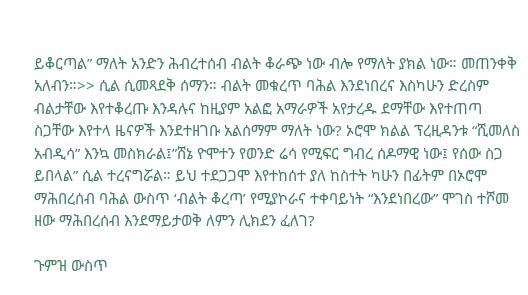ይቆርጣል” ማለት አንድን ሕብረተሰብ ብልት ቆራጭ ነው ብሎ የማለት ያክል ነው። መጠንቀቅ  አለብን።>> ሲል ሲመጻደቅ ሰማን። ብልት መቁረጥ ባሕል እንደነበረና እስካሁን ድረስም ብልታቸው እየተቆረጡ እንዳሉና ከዚያም አልፎ አማራዎች አየታረዱ ደማቸው እየተጠጣ ስጋቸው እየተላ ዜናዎች እንደተዘገቡ አልሰማም ማለት ነው? ኦሮሞ ክልል ፕረዚዳንቱ “ሺመለስ አብዲሳ” እንኳ መስክራል፤”ሸኔ ዮሞተን የወንድ ሬሳ የሚፍር ግብረ ሰዶማዊ ነው፤ የሰው ስጋ ይበላል” ሲል ተረናግሯል። ይህ ተደጋጋሞ እየተከሰተ ያለ ከስተት ካሁን በፊትም በኦሮሞ ማሕበረሰብ ባሕል ውስጥ ‘ብልት ቆረጣ’ የሚያኮራና ተቀባይነት “እንደነበረው” ሞገስ ተሾመ ዘው ማሕበረሰብ እንደማይታወቅ ለምን ሊክደን ፈለገ?

ጉምዝ ውስጥ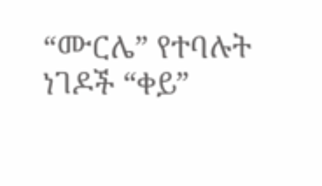“ሙርሌ” የተባሉት ነገዶች “ቀይ”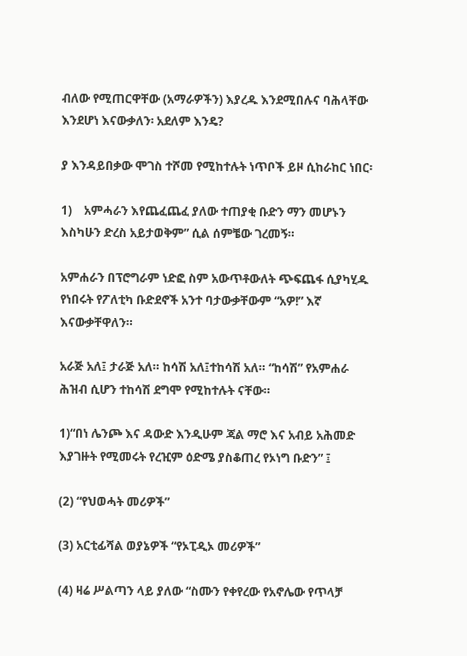ብለው የሚጠርዋቸው (አማራዎችን) እያረዱ እንደሚበሉና ባሕላቸው እንደሆነ እናውቃለን፡ አደለም እንዴ?

ያ እንዳይበቃው ሞገስ ተሾመ የሚከተሉት ነጥቦች ይዞ ሲከራከር ነበር፡

1)    አምሓራን እየጨፈጨፈ ያለው ተጠያቂ ቡድን ማን መሆኑን እስካሁን ድረስ አይታወቅም” ሲል ሰምቼው ገረመኝ።

አምሐራን በፕሮግራም ነድፎ ስም አውጥቶውለት ጭፍጨፋ ሲያካሂዱ የነበሩት የፖለቲካ ቡድደኖች አንተ ባታውቃቸውም “አዎ!” እኛ እናውቃቸዋለን።

አራጅ አለ፤ ታራጅ አለ። ከሳሽ አለ፤ተከሳሽ አለ። “ከሳሽ” የአምሐራ ሕዝብ ሲሆን ተከሳሽ ደግሞ የሚከተሉት ናቸው።

1)“በነ ሌንጮ እና ዳውድ እንዲሁም ጃል ማሮ እና አብይ አሕመድ እያገዙት የሚመሩት የረዢም ዕድሜ ያስቆጠረ የኦነግ ቡድን” ፤

(2) “የህወሓት መሪዎች”

(3) አርቲፊሻል ወያኔዎች “የኦፒዲኦ መሪዎች”

(4) ዛሬ ሥልጣን ላይ ያለው “ስሙን የቀየረው የአኖሌው የጥላቻ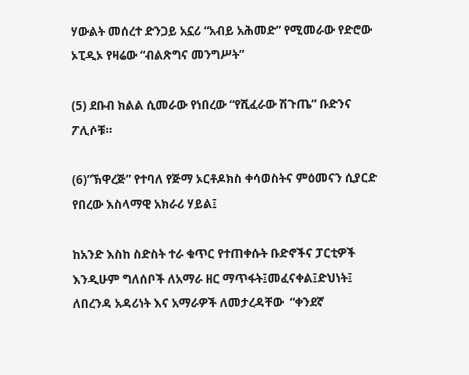ሃውልት መሰረተ ድንጋይ አኗሪ “አብይ አሕመድ” የሚመራው የድሮው ኦፒዲኦ የዛሬው “ብልጽግና መንግሥት”

(5) ደቡብ ክልል ሲመራው የነበረው “የሺፈራው ሽጉጤ” ቡድንና ፖሊሶቹ።

(6)”ኽዋረጅ” የተባለ የጅማ ኦርቶዶክስ ቀሳወስትና ምዕመናን ሲያርድ የበረው እስላማዊ አክራሪ ሃይል፤

ከአንድ እስከ ስድስት ተራ ቁጥር የተጠቀሱት ቡድኖችና ፓርቲዎች እንዲሁም ግለሰቦች ለአማራ ዘር ማጥፋት፤መፈናቀል፤ድህነት፤ ለበረንዳ አዳሪነት እና አማራዎች ለመታረዳቸው  “ቀንደኛ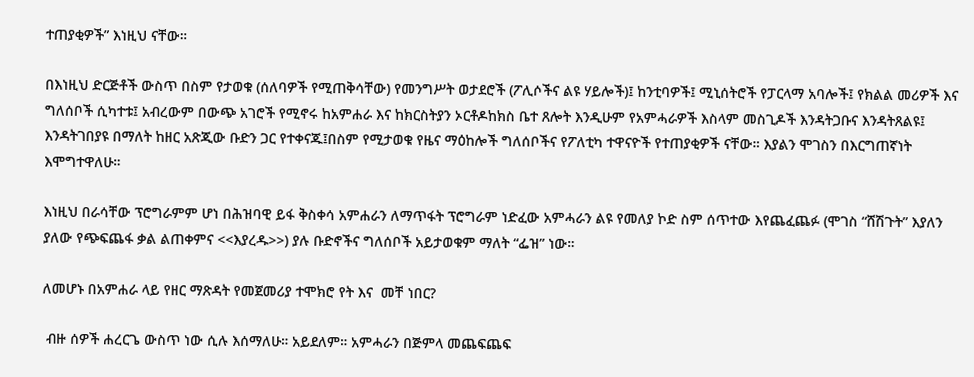ተጠያቂዎች” እነዚህ ናቸው።

በእነዚህ ድርጅቶች ውስጥ በስም የታወቁ (ሰለባዎች የሚጠቅሳቸው) የመንግሥት ወታደሮች (ፖሊሶችና ልዩ ሃይሎች)፤ ከንቲባዎች፤ ሚኒሰትሮች የፓርላማ አባሎች፤ የክልል መሪዎች እና ግለሰቦች ሲካተቱ፤ አብረውም በውጭ አገሮች የሚኖሩ ከአምሐራ እና ከክርስትያን ኦርቶዶከክስ ቤተ ጸሎት እንዲሁም የአምሓራዎች እስላም መስጊዶች እንዳትጋቡና እንዳትጸልዩ፤ እንዳትገበያዩ በማለት ከዘር አጽጂው ቡድን ጋር የተቀናጁ፤በስም የሚታወቁ የዜና ማዕከሎች ግለሰቦችና የፖለቲካ ተዋናዮች የተጠያቂዎች ናቸው። እያልን ሞገስን በእርግጠኛነት እሞግተዋለሁ።

እነዚህ በራሳቸው ፕሮግራምም ሆነ በሕዝባዊ ይፋ ቅስቀሳ አምሐራን ለማጥፋት ፕሮግራም ነድፈው አምሓራን ልዩ የመለያ ኮድ ስም ሰጥተው እየጨፈጨፉ (ሞገስ “ሸሽጉት” እያለን ያለው የጭፍጨፋ ቃል ልጠቀምና <<እያረዱ>>) ያሉ ቡድኖችና ግለሰቦች አይታወቁም ማለት “ፌዝ” ነው።

ለመሆኑ በአምሐራ ላይ የዘር ማጽዳት የመጀመሪያ ተሞክሮ የት እና  መቸ ነበር?

 ብዙ ሰዎች ሐረርጌ ውስጥ ነው ሲሉ እሰማለሁ። አይደለም። አምሓራን በጅምላ መጨፍጨፍ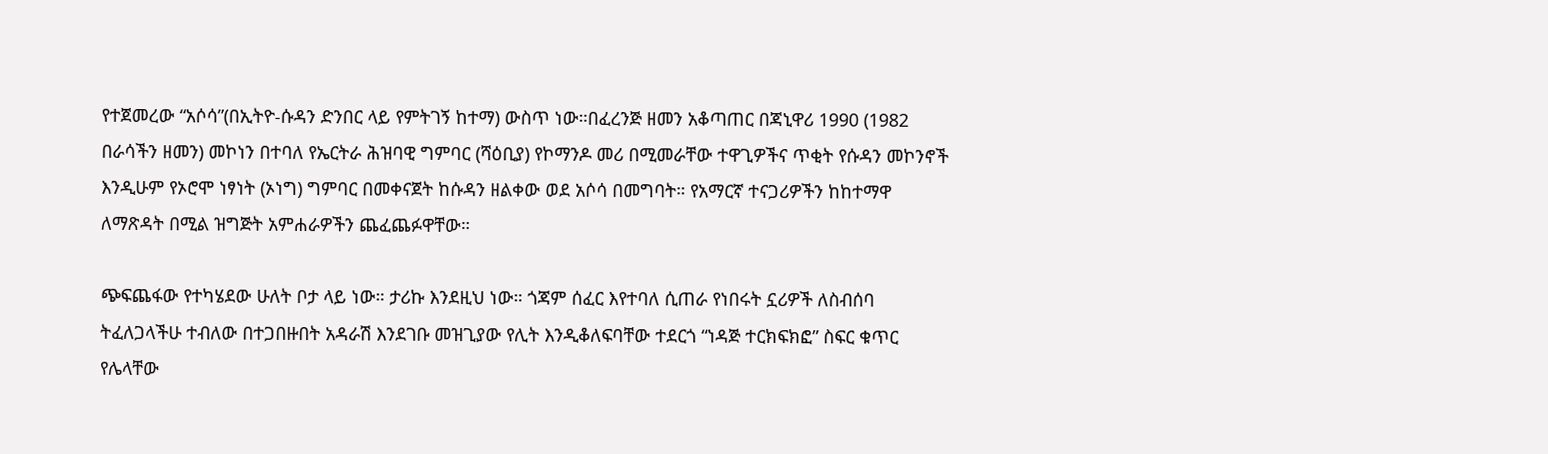የተጀመረው “አሶሳ”(በኢትዮ-ሱዳን ድንበር ላይ የምትገኝ ከተማ) ውስጥ ነው።በፈረንጅ ዘመን አቆጣጠር በጃኒዋሪ 1990 (1982 በራሳችን ዘመን) መኮነን በተባለ የኤርትራ ሕዝባዊ ግምባር (ሻዕቢያ) የኮማንዶ መሪ በሚመራቸው ተዋጊዎችና ጥቂት የሱዳን መኮንኖች እንዲሁም የኦሮሞ ነፃነት (ኦነግ) ግምባር በመቀናጀት ከሱዳን ዘልቀው ወደ አሶሳ በመግባት። የአማርኛ ተናጋሪዎችን ከከተማዋ ለማጽዳት በሚል ዝግጅት አምሐራዎችን ጨፈጨፉዋቸው።

ጭፍጨፋው የተካሄደው ሁለት ቦታ ላይ ነው። ታሪኩ እንደዚህ ነው። ጎጃም ሰፈር እየተባለ ሲጠራ የነበሩት ኗሪዎች ለስብሰባ ትፈለጋላችሁ ተብለው በተጋበዙበት አዳራሽ እንደገቡ መዝጊያው የሊት እንዲቆለፍባቸው ተደርጎ “ነዳጅ ተርክፍክፎ” ስፍር ቁጥር የሌላቸው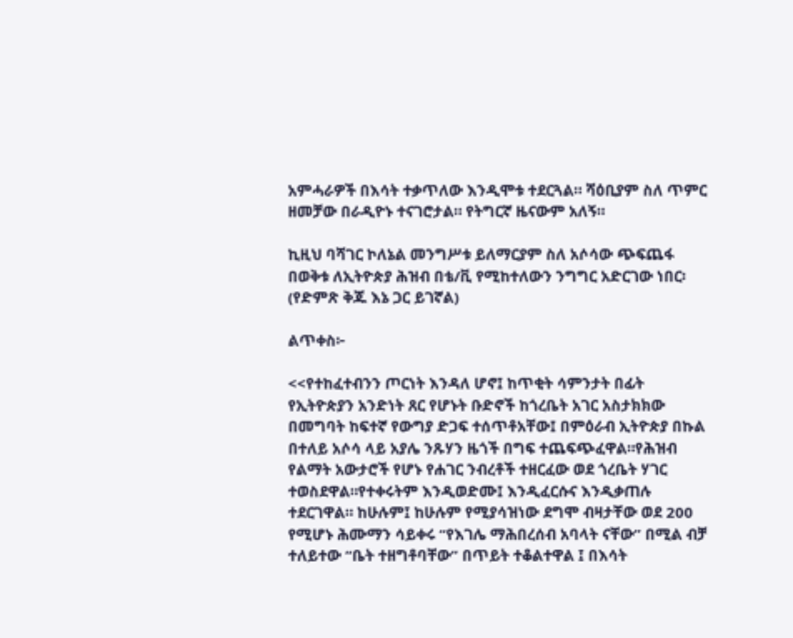አምሓራዎች በእሳት ተቃጥለው እንዲሞቱ ተደርጓል። ሻዕቢያም ስለ ጥምር ዘመቻው በራዲዮኑ ተናገሮታል። የትግርኛ ዜናውም አለኝ።

ኪዚህ ባሻገር ኮለኔል መንግሥቱ ይለማርያም ስለ አሶሳው ጭፍጨፋ በወቅቱ ለኢትዮጵያ ሕዝብ በቴ/ቪ የሚከተለውን ንግግር አድርገው ነበር፡ (የድምጽ ቅጁ እኔ ጋር ይገኛል)

ልጥቀስ፦

<<የተከፈተብንን ጦርነት እንዳለ ሆኖ፤ ከጥቂት ሳምንታት በፊት የኢትዮጵያን አንድነት ጸር የሆኑት ቡድኖች ከጎረቤት አገር አስታክክው በመግባት ከፍተኛ የውግያ ድጋፍ ተሰጥቶአቸው፤ በምዕራብ ኢትዮጵያ በኩል በተለይ አሶሳ ላይ አያሌ ንጹሃን ዜጎች በግፍ ተጨፍጭፈዋል።የሕዝብ የልማት አውታሮች የሆኑ የሐገር ንብረቶች ተዘርፈው ወደ ጎረቤት ሃገር ተወስደዋል።የተቀሩትም እንዲወድሙ፤ እንዲፈርሱና እንዲቃጠሉ ተደርገዋል። ከሁሉም፤ ከሁሉም የሚያሳዝነው ደግሞ ብዛታቸው ወደ 200 የሚሆኑ ሕሙማን ሳይቀሩ “የእገሌ ማሕበረሰብ አባላት ናቸው” በሚል ብቻ ተለይተው “ቤት ተዘግቶባቸው” በጥይት ተቆልተዋል ፤ በእሳት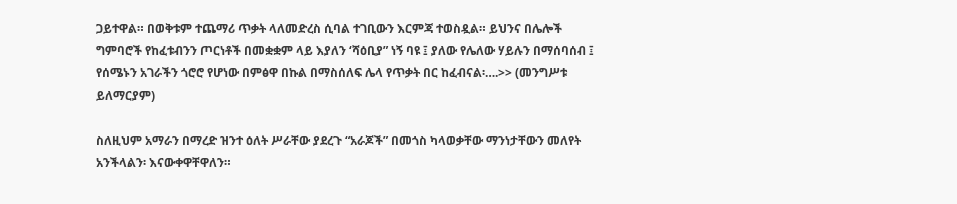ጋይተዋል። በወቅቱም ተጨማሪ ጥቃት ላለመድረስ ሲባል ተገቢውን እርምጃ ተወስዷል። ይህንና በሌሎች ግምባሮች የከፈቱብንን ጦርነቶች በመቋቋም ላይ እያለን ‘ሻዕቢያ” ነኝ ባዩ ፤ ያለው የሌለው ሃይሉን በማሰባሰብ ፤ የሰሜኑን አገራችን ጎሮሮ የሆነው በምፅዋ በኩል በማስሰለፍ ሌላ የጥቃት በር ከፈብናል፡….>> (መንግሥቱ ይለማርያም)

ስለዚህም አማራን በማረድ ዝንተ ዕለት ሥራቸው ያደረጉ “አራጆች” በመጎስ ካላወቃቸው ማንነታቸውን መለየት አንችላልን፡ እናውቀዋቸዋለን።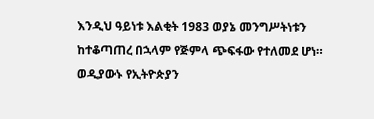እንዲህ ዓይነቱ እልቂት 1983 ወያኔ መንግሥትነቱን ከተቆጣጠረ በኋላም የጅምላ ጭፍፋው የተለመደ ሆነ። ወዲያውኑ የኢትዮጵያን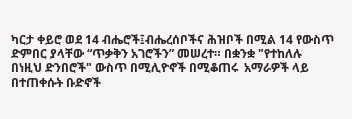ካርታ ቀይሮ ወደ 14 ብሔሮች፤ብሔረሰቦችና ሕዝቦች በሚል 14 የውስጥ ድምበር ያላቸው “ጥቃቅን አገሮችን” መሠረተ። በቋንቋ "የተከለሉ በነዚህ ድንበሮች" ውስጥ በሚሊዮኖች በሚቆጠሩ  አማራዎች ላይ በተጠቀሱት ቡድኖች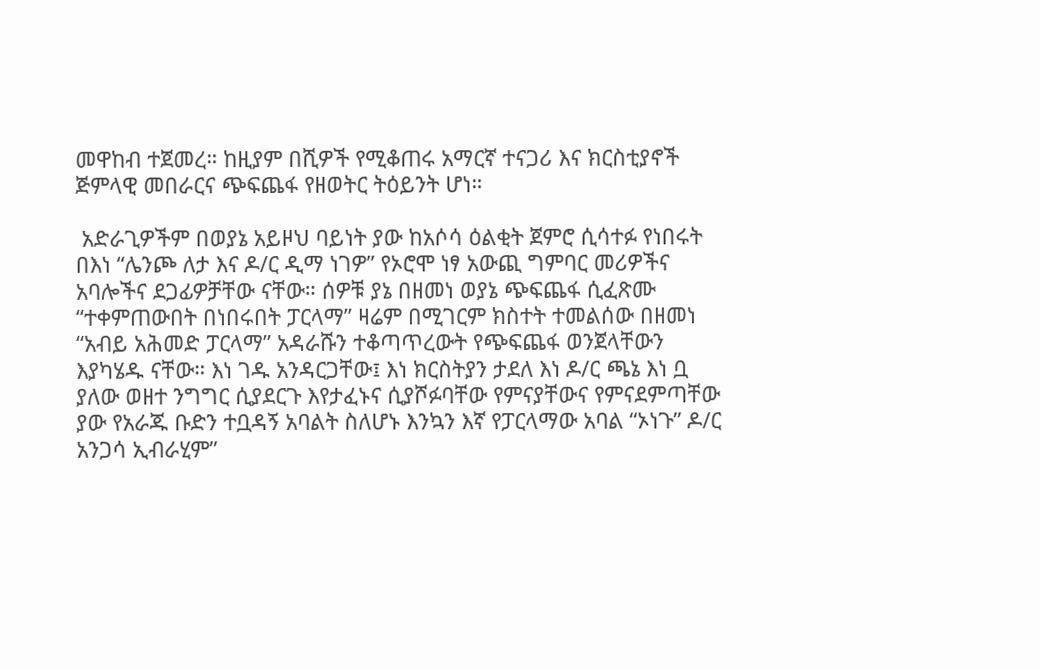መዋከብ ተጀመረ። ከዚያም በሺዎች የሚቆጠሩ አማርኛ ተናጋሪ እና ክርስቲያኖች ጅምላዊ መበራርና ጭፍጨፋ የዘወትር ትዕይንት ሆነ።

 አድራጊዎችም በወያኔ አይዞህ ባይነት ያው ከአሶሳ ዕልቂት ጀምሮ ሲሳተፉ የነበሩት በእነ “ሌንጮ ለታ እና ዶ/ር ዲማ ነገዎ” የኦሮሞ ነፃ አውጪ ግምባር መሪዎችና አባሎችና ደጋፊዎቻቸው ናቸው። ሰዎቹ ያኔ በዘመነ ወያኔ ጭፍጨፋ ሲፈጽሙ “ተቀምጠውበት በነበሩበት ፓርላማ” ዛሬም በሚገርም ክስተት ተመልሰው በዘመነ “አብይ አሕመድ ፓርላማ” አዳራሹን ተቆጣጥረውት የጭፍጨፋ ወንጀላቸውን እያካሄዱ ናቸው። እነ ገዱ አንዳርጋቸው፤ እነ ክርስትያን ታደለ እነ ዶ/ር ጫኔ እነ ቧ ያለው ወዘተ ንግግር ሲያደርጉ እየታፈኑና ሲያሾፉባቸው የምናያቸውና የምናደምጣቸው ያው የአራጁ ቡድን ተቧዳኝ አባልት ስለሆኑ እንኳን እኛ የፓርላማው አባል “ኦነጉ” ዶ/ር አንጋሳ ኢብራሂም”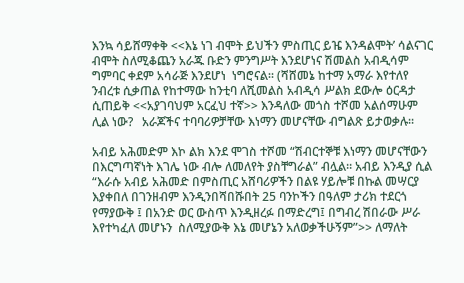እንኳ ሳይሸማቀቅ <<እኔ ነገ ብሞት ይህችን ምስጢር ይዤ እንዳልሞት’ ሳልናገር ብሞት ስለሚቆጨን አራጁ ቡድን ምንግሥት እንደሆነና ሽመልስ አብዲሳም ግምባር ቀደም አሳራጅ እንደሆነ  ነግሮናል። (ሻሸመኔ ከተማ አማራ እየተለየ ንብረቱ ሲቃጠል የከተማው ከንቲባ ለሺመልስ አብዲሳ ሥልክ ደውሎ ዕርዳታ ሲጠይቅ <<አያገባህም አርፈህ ተኛ>> እንዳለው መጎስ ተሾመ አልሰማሁም ሊል ነው?   አራጆችና ተባባሪዎቻቸው እነማን መሆናቸው ብግልጽ ይታወቃሉ።

አብይ አሕመድም እኮ ልክ እንደ ሞገስ ተሾመ “ሽብርተኞቹ እነማን መሆናቸውን በእርግጣኛነት እገሌ ነው ብሎ ለመለየት ያስቸግራል” ብሏል። አብይ እንዲያ ሲል “እራሱ አብይ አሕመድ በምስጢር አሸባሪዎችን በልዩ ሃይሎቹ በኩል መሣርያ እያቀበለ በገንዘብም እንዲንበሻበሹበት 25 ባንኮችን በዓለም ታሪክ ተደርጎ የማያውቅ ፤ በአንድ ወር ውስጥ እንዲዘረፉ በማድረግ፤ በግብረ ሽበራው ሥራ እየተካፈለ መሆኑን  ስለሚያውቅ እኔ መሆኔን አለወቃችሁኝም”>> ለማለት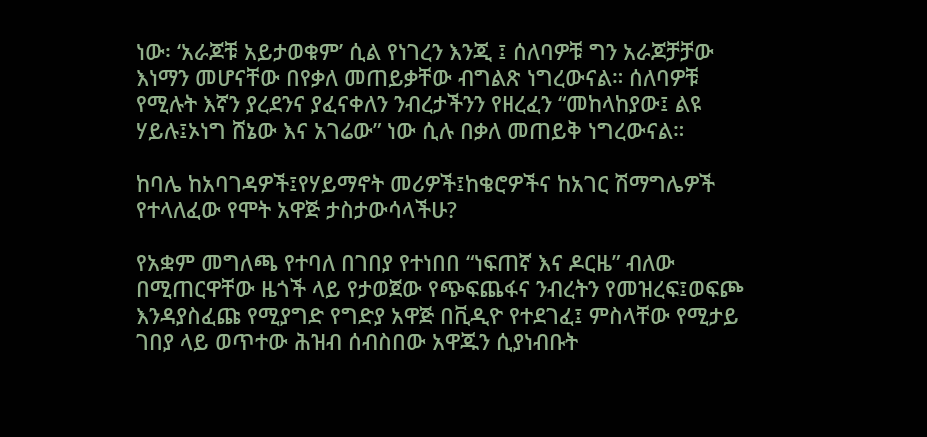ነው፡ ‘አራጆቹ አይታወቁም’ ሲል የነገረን እንጂ ፤ ሰለባዎቹ ግን አራጆቻቻው እነማን መሆናቸው በየቃለ መጠይቃቸው ብግልጽ ነግረውናል። ሰለባዎቹ የሚሉት እኛን ያረደንና ያፈናቀለን ንብረታችንን የዘረፈን “መከላከያው፤ ልዩ ሃይሉ፤ኦነግ ሸኔው እና አገሬው” ነው ሲሉ በቃለ መጠይቅ ነግረውናል።

ከባሌ ከአባገዳዎች፤የሃይማኖት መሪዎች፤ከቄሮዎችና ከአገር ሽማግሌዎች የተላለፈው የሞት አዋጅ ታስታውሳላችሁ?

የአቋም መግለጫ የተባለ በገበያ የተነበበ “ነፍጠኛ እና ዶርዜ” ብለው በሚጠርዋቸው ዜጎች ላይ የታወጀው የጭፍጨፋና ንብረትን የመዝረፍ፤ወፍጮ እንዳያስፈጩ የሚያግድ የግድያ አዋጅ በቪዲዮ የተደገፈ፤ ምስላቸው የሚታይ ገበያ ላይ ወጥተው ሕዝብ ሰብስበው አዋጁን ሲያነብቡት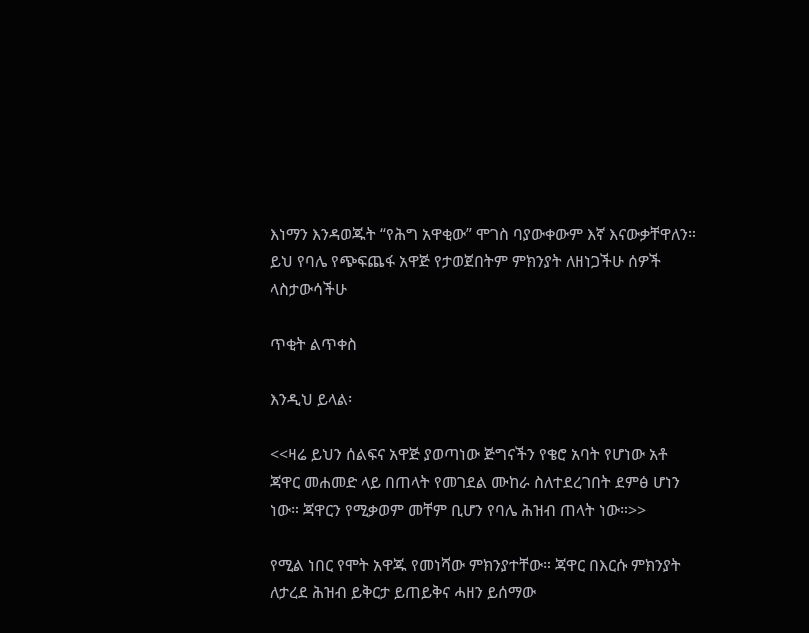እነማን እንዳወጁት “የሕግ አዋቂው” ሞገስ ባያውቀውም እኛ እናውቃቸዋለን። ይህ የባሌ የጭፍጨፋ አዋጅ የታወጀበትም ምክንያት ለዘነጋችሁ ሰዎች ላስታውሳችሁ

ጥቂት ልጥቀስ

እንዲህ ይላል፡

<<ዛሬ ይህን ሰልፍና አዋጅ ያወጣነው ጅግናችን የቄሮ አባት የሆነው አቶ ጃዋር መሐመድ ላይ በጠላት የመገደል ሙከራ ስለተደረገበት ደምፅ ሆነን ነው። ጃዋርን የሚቃወም መቸም ቢሆን የባሌ ሕዝብ ጠላት ነው።>>

የሚል ነበር የሞት አዋጁ የመነሻው ምክንያተቸው። ጃዋር በእርሱ ምክንያት ለታረደ ሕዝብ ይቅርታ ይጠይቅና ሓዘን ይሰማው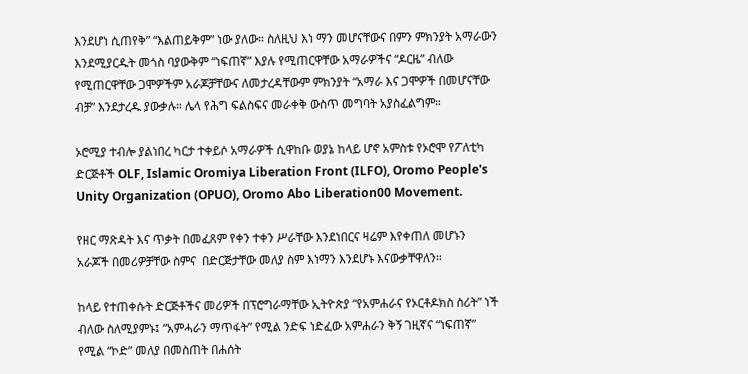እንደሆነ ሲጠየቅ” “እልጠይቅም” ነው ያለው። ስለዚህ እነ ማን መሆናቸውና በምን ምክንያት አማራውን እንደሚያርዱት መጎስ ባያውቅም “ነፍጠኛ” እያሉ የሚጠርዋቸው አማራዎችና “ዶርዜ” ብለው የሚጠርዋቸው ጋሞዎችም አራጆቻቸውና ለመታረዳቸውም ምክንያት “አማራ እና ጋሞዎች በመሆናቸው ብቻ” እንደታረዱ ያውቃሉ። ሌላ የሕግ ፍልስፍና መራቀቅ ውስጥ መግባት አያስፈልግም።

ኦሮሚያ ተብሎ ያልነበረ ካርታ ተቀይሶ አማራዎች ሲዋከቡ ወያኔ ከላይ ሆኖ አምስቱ የኦሮሞ የፖለቲካ ድርጅቶች OLF, Islamic Oromiya Liberation Front (ILFO), Oromo People's Unity Organization (OPUO), Oromo Abo Liberation00 Movement.

የዘር ማጽዳት እና ጥቃት በመፈጸም የቀን ተቀን ሥራቸው እንደነበርና ዛሬም እየቀጠለ መሆኑን አራጆች በመሪዎቻቸው ስምና  በድርጅታቸው መለያ ስም እነማን እንደሆኑ እናውቃቸዋለን።

ከላይ የተጠቀሱት ድርጅቶችና መሪዎች በፕሮግራማቸው ኢትዮጵያ “የአምሐራና የኦርቶዶክስ ስሪት” ነች ብለው ስለሚያምኑ፤ “አምሓራን ማጥፋት” የሚል ንድፍ ነድፈው አምሐራን ቅኝ ገዚኛና “ነፍጠኛ” የሚል “ኮድ” መለያ በመስጠት በሐሰት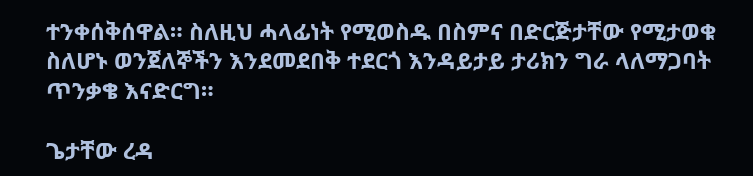ተንቀሰቅሰዋል። ስለዚህ ሓላፊነት የሚወስዱ በስምና በድርጅታቸው የሚታወቁ ስለሆኑ ወንጀለኞችን እንደመደበቅ ተደርጎ እንዳይታይ ታሪክን ግራ ላለማጋባት ጥንቃቄ እናድርግ።

ጌታቸው ረዳ